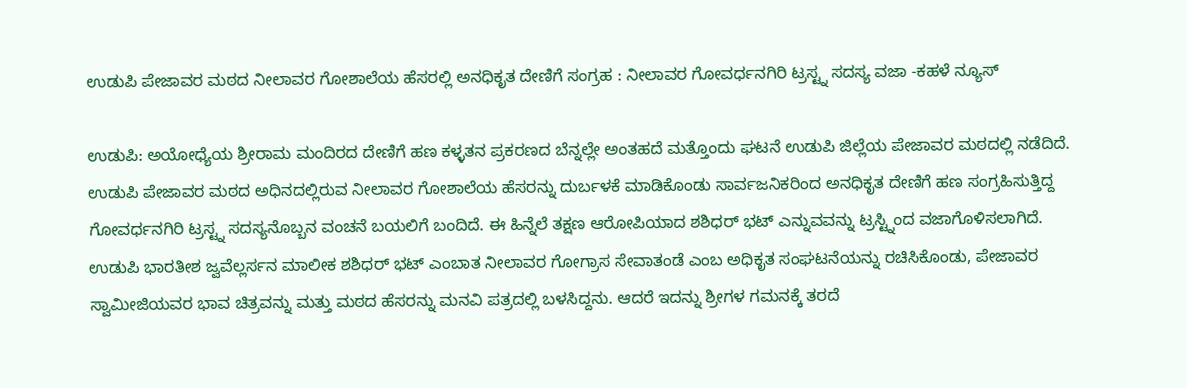ಉಡುಪಿ ಪೇಜಾವರ ಮಠದ ನೀಲಾವರ ಗೋಶಾಲೆಯ ಹೆಸರಲ್ಲಿ ಅನಧಿಕೃತ ದೇಣಿಗೆ ಸಂಗ್ರಹ : ನೀಲಾವರ ಗೋವರ್ಧನಗಿರಿ ಟ್ರಸ್ಟ್ನ ಸದಸ್ಯ ವಜಾ -ಕಹಳೆ ನ್ಯೂಸ್

ಉಡುಪಿ: ಅಯೋಧ್ಯೆಯ ಶ್ರೀರಾಮ ಮಂದಿರದ ದೇಣಿಗೆ ಹಣ ಕಳ್ಳತನ ಪ್ರಕರಣದ ಬೆನ್ನಲ್ಲೇ ಅಂತಹದೆ ಮತ್ತೊಂದು ಘಟನೆ ಉಡುಪಿ ಜಿಲ್ಲೆಯ ಪೇಜಾವರ ಮಠದಲ್ಲಿ ನಡೆದಿದೆ.
ಉಡುಪಿ ಪೇಜಾವರ ಮಠದ ಅಧಿನದಲ್ಲಿರುವ ನೀಲಾವರ ಗೋಶಾಲೆಯ ಹೆಸರನ್ನು ದುರ್ಬಳಕೆ ಮಾಡಿಕೊಂಡು ಸಾರ್ವಜನಿಕರಿಂದ ಅನಧಿಕೃತ ದೇಣಿಗೆ ಹಣ ಸಂಗ್ರಹಿಸುತ್ತಿದ್ದ ಗೋವರ್ಧನಗಿರಿ ಟ್ರಸ್ಟ್ನ ಸದಸ್ಯನೊಬ್ಬನ ವಂಚನೆ ಬಯಲಿಗೆ ಬಂದಿದೆ. ಈ ಹಿನ್ನೆಲೆ ತಕ್ಷಣ ಆರೋಪಿಯಾದ ಶಶಿಧರ್ ಭಟ್ ಎನ್ನುವವನ್ನು ಟ್ರಸ್ಟ್ನಿಂದ ವಜಾಗೊಳಿಸಲಾಗಿದೆ.
ಉಡುಪಿ ಭಾರತೀಶ ಜ್ವವೆಲ್ಲರ್ಸನ ಮಾಲೀಕ ಶಶಿಧರ್ ಭಟ್ ಎಂಬಾತ ನೀಲಾವರ ಗೋಗ್ರಾಸ ಸೇವಾತಂಡೆ ಎಂಬ ಅಧಿಕೃತ ಸಂಘಟನೆಯನ್ನು ರಚಿಸಿಕೊಂಡು, ಪೇಜಾವರ ಸ್ವಾಮೀಜಿಯವರ ಭಾವ ಚಿತ್ರವನ್ನು ಮತ್ತು ಮಠದ ಹೆಸರನ್ನು ಮನವಿ ಪತ್ರದಲ್ಲಿ ಬಳಸಿದ್ದನು. ಆದರೆ ಇದನ್ನು ಶ್ರೀಗಳ ಗಮನಕ್ಕೆ ತರದೆ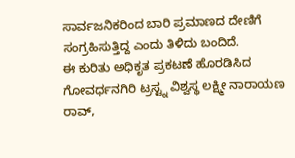ಸಾರ್ವಜನಿಕರಿಂದ ಬಾರಿ ಪ್ರಮಾಣದ ದೇಣಿಗೆ ಸಂಗ್ರಹಿಸುತ್ತಿದ್ದ ಎಂದು ತಿಳಿದು ಬಂದಿದೆ.
ಈ ಕುರಿತು ಅಧಿಕೃತ ಪ್ರಕಟಣೆ ಹೊರಡಿಸಿದ ಗೋವರ್ಧನಗಿರಿ ಟ್ರಸ್ಟ್ನ ವಿಶ್ವಸ್ಥ ಲಕ್ಷ್ಮೀ ನಾರಾಯಣ ರಾವ್,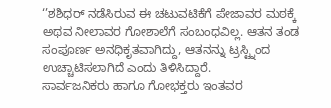‘’ಶಶಿಧರ್ ನಡೆಸಿರುವ ಈ ಚಟುವಟಿಕೆಗೆ ಪೇಜಾವರ ಮಠಕ್ಕೆ ಅಥವ ನೀಲಾವರ ಗೋಶಾಲೆಗೆ ಸಂಬಂಧವಿಲ್ಲ. ಆತನ ತಂಡ ಸಂಪೂರ್ಣ ಅನಧಿಕೃತವಾಗಿದ್ದು, ಆತನನ್ನು ಟ್ರಸ್ಟ್ನಿಂದ ಉಚ್ಚಾಟಿಸಲಾಗಿದೆ ಎಂದು ತಿಳಿಸಿದ್ದಾರೆ.
ಸಾರ್ವಜನಿಕರು ಹಾಗೂ ಗೋಭಕ್ತರು ಇಂತವರ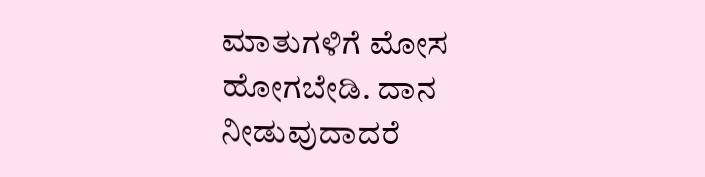ಮಾತುಗಳಿಗೆ ಮೋಸ ಹೋಗಬೇಡಿ. ದಾನ ನೀಡುವುದಾದರೆ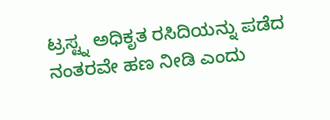ಟ್ರಸ್ಟ್ನ ಅಧಿಕೃತ ರಸಿದಿಯನ್ನು ಪಡೆದ ನಂತರವೇ ಹಣ ನೀಡಿ ಎಂದು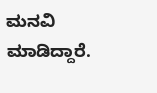ಮನವಿ ಮಾಡಿದ್ದಾರೆ.